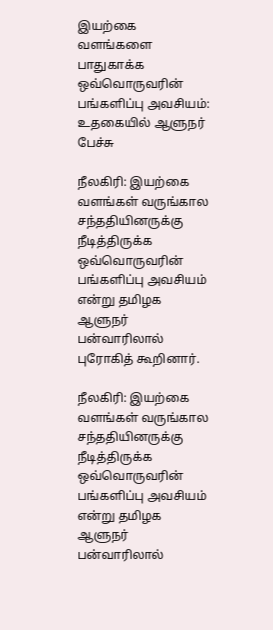இயற்கை வளங்களை பாதுகாக்க ஒவ்வொருவரின் பங்களிப்பு அவசியம்: உதகையில் ஆளுநர் பேச்சு

நீலகிரி: இயற்கை வளங்கள் வருங்கால சந்ததியினருக்கு நீடித்திருக்க ஒவ்வொருவரின் பங்களிப்பு அவசியம் என்று தமிழக ஆளுநர் பன்வாரிலால் புரோகித் கூறினார்.

நீலகிரி: இயற்கை வளங்கள் வருங்கால சந்ததியினருக்கு நீடித்திருக்க ஒவ்வொருவரின் பங்களிப்பு அவசியம் என்று தமிழக ஆளுநர் பன்வாரிலால்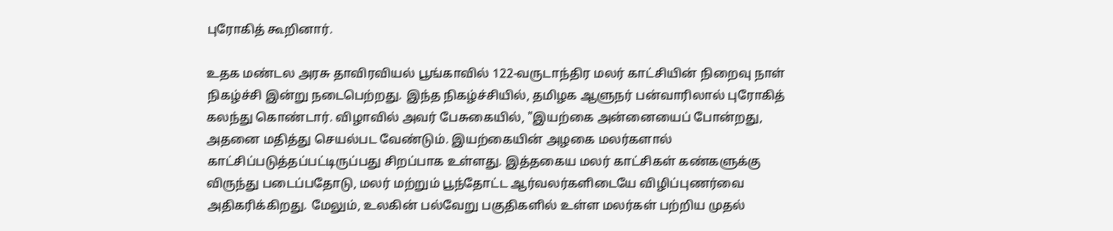புரோகித் கூறினார்.

உதக மண்டல அரசு தாவிரவியல் பூங்காவில் 122-வருடாந்திர மலர் காட்சியின் நிறைவு நாள் நிகழ்ச்சி இன்று நடைபெற்றது. இந்த நிகழ்ச்சியில், தமிழக ஆளுநர் பன்வாரிலால் புரோகித் கலந்து கொண்டார். விழாவில் அவர் பேசுகையில், "இயற்கை அன்னையைப் போன்றது, அதனை மதித்து செயல்பட வேண்டும். இயற்கையின் அழகை மலர்களால் காட்சிப்படுத்தப்பட்டிருப்பது சிறப்பாக உள்ளது. இத்தகைய மலர் காட்சிகள் கண்களுக்கு விருந்து படைப்பதோடு, மலர் மற்றும் பூந்தோட்ட ஆர்வலர்களிடையே விழிப்புணர்வை அதிகரிக்கிறது. மேலும், உலகின் பல்வேறு பகுதிகளில் உள்ள மலர்கள் பற்றிய முதல்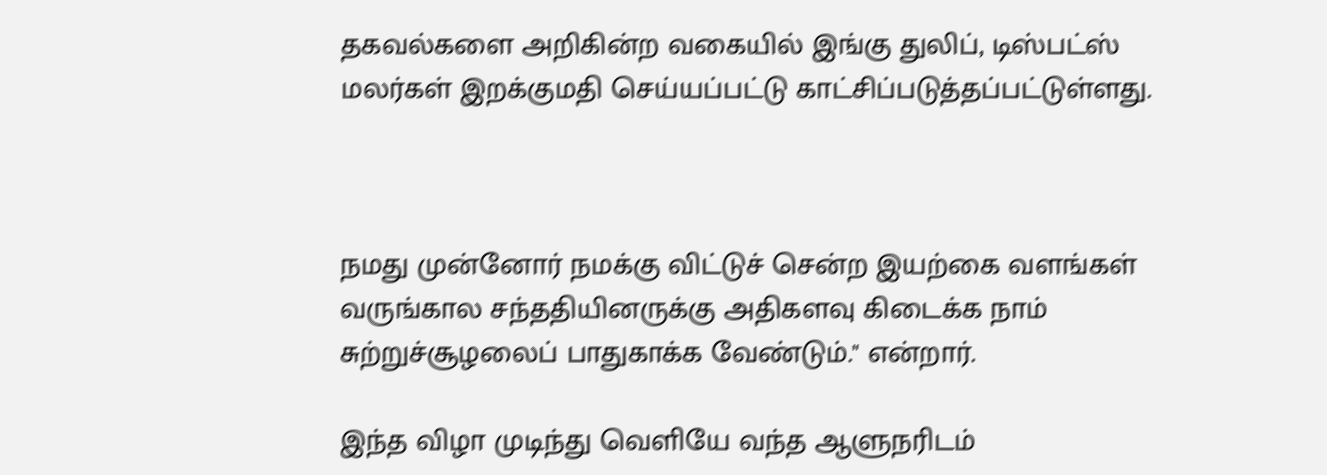தகவல்களை அறிகின்ற வகையில் இங்கு துலிப், டிஸ்பட்ஸ் மலர்கள் இறக்குமதி செய்யப்பட்டு காட்சிப்படுத்தப்பட்டுள்ளது.



நமது முன்னோர் நமக்கு விட்டுச் சென்ற இயற்கை வளங்கள் வருங்கால சந்ததியினருக்கு அதிகளவு கிடைக்க நாம் சுற்றுச்சூழலைப் பாதுகாக்க வேண்டும்." என்றார்.

இந்த விழா முடிந்து வெளியே வந்த ஆளுநரிடம்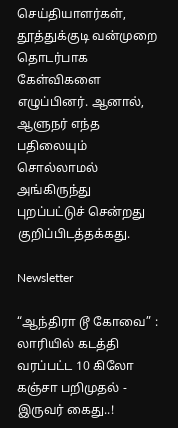செய்தியாளர்கள், தூத்துக்குடி வன்முறை தொடர்பாக கேள்விகளை எழுப்பினர். ஆனால், ஆளுநர் எந்த பதிலையும் சொல்லாமல் அங்கிருந்து புறப்பட்டுச் சென்றது குறிப்பிடத்தக்கது.

Newsletter

“ஆந்திரா டூ கோவை” : லாரியில் கடத்தி வரப்பட்ட 10 கிலோ கஞ்சா பறிமுதல் - இருவர் கைது..!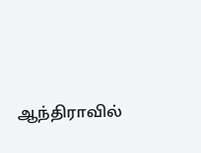ஆந்திராவில்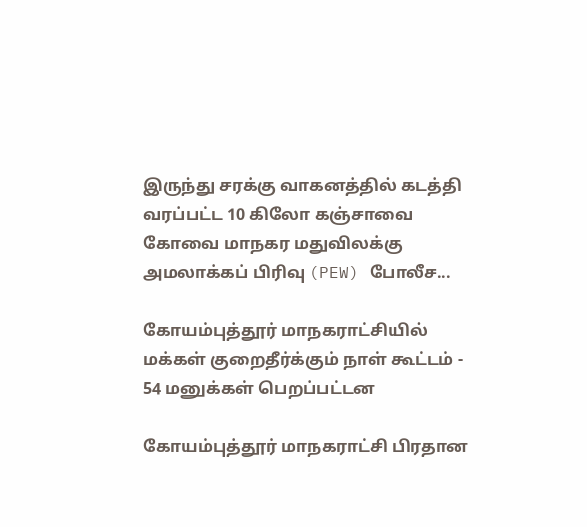இருந்து சரக்கு வாகனத்தில் கடத்தி வரப்பட்ட 10 கிலோ கஞ்சாவை கோவை மாநகர மதுவிலக்கு அமலாக்கப் பிரிவு (PEW) போலீச...

கோயம்புத்தூர் மாநகராட்சியில் மக்கள் குறைதீர்க்கும் நாள் கூட்டம் - 54 மனுக்கள் பெறப்பட்டன

கோயம்புத்தூர் மாநகராட்சி பிரதான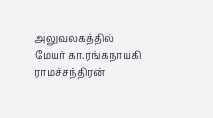அலுவலகத்தில் மேயர் கா.ரங்கநாயகி ராமச்சந்திரன்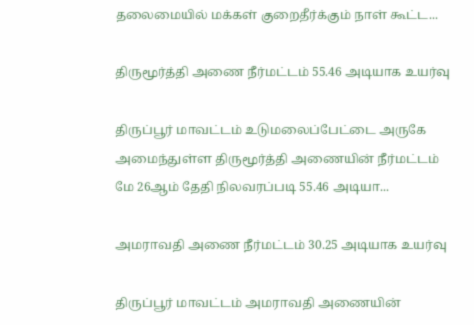தலைமையில் மக்கள் குறைதீர்க்கும் நாள் கூட்ட...

திருமூர்த்தி அணை நீர்மட்டம் 55.46 அடியாக உயர்வு

திருப்பூர் மாவட்டம் உடுமலைப்பேட்டை அருகே அமைந்துள்ள திருமூர்த்தி அணையின் நீர்மட்டம் மே 26ஆம் தேதி நிலவரப்படி 55.46 அடியா...

அமராவதி அணை நீர்மட்டம் 30.25 அடியாக உயர்வு

திருப்பூர் மாவட்டம் அமராவதி அணையின்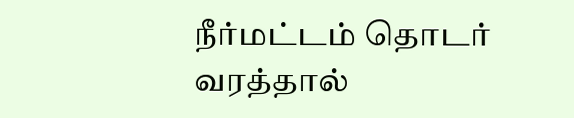நீர்மட்டம் தொடர் வரத்தால்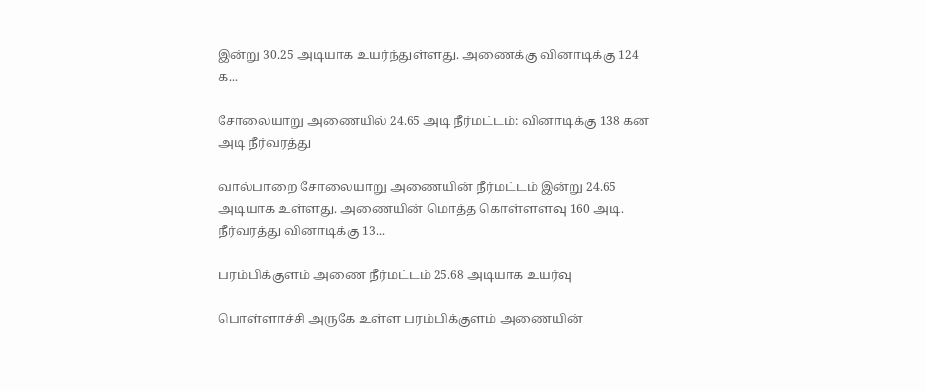இன்று 30.25 அடியாக உயர்ந்துள்ளது. அணைக்கு வினாடிக்கு 124 க...

சோலையாறு அணையில் 24.65 அடி நீர்மட்டம்: வினாடிக்கு 138 கன அடி நீர்வரத்து

வால்பாறை சோலையாறு அணையின் நீர்மட்டம் இன்று 24.65 அடியாக உள்ளது. அணையின் மொத்த கொள்ளளவு 160 அடி. நீர்வரத்து வினாடிக்கு 13...

பரம்பிக்குளம் அணை நீர்மட்டம் 25.68 அடியாக உயர்வு

பொள்ளாச்சி அருகே உள்ள பரம்பிக்குளம் அணையின்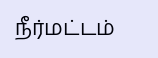நீர்மட்டம்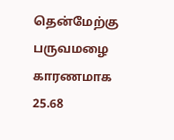தென்மேற்கு பருவமழை காரணமாக 25.68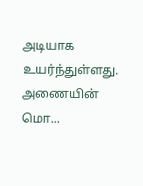அடியாக உயர்ந்துள்ளது. அணையின் மொ...